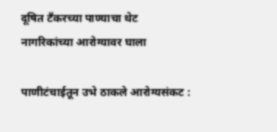दूषित टँकरच्या पाण्याचा थेट नागरिकांच्या आरोग्यावर घाला

पाणीटंचाईतून उभे ठाकले आरोग्यसंकट :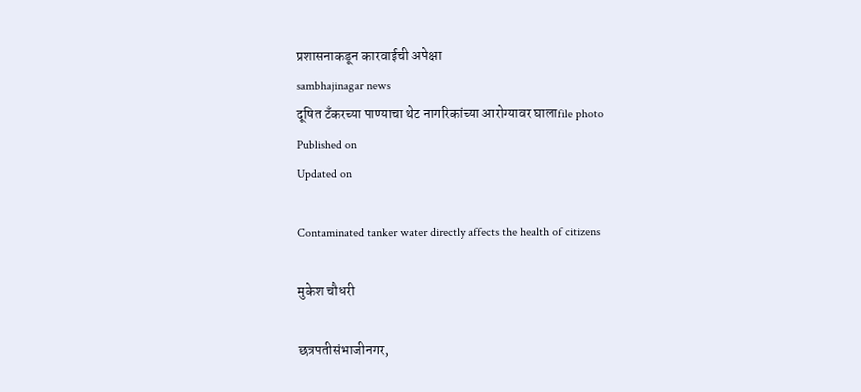प्रशासनाकडून कारवाईची अपेक्षा
sambhajinagar news
दूषित टँकरच्या पाण्याचा थेट नागरिकांच्या आरोग्यावर घालाfile photo
Published on
Updated on

Contaminated tanker water directly affects the health of citizens

मुकेश चौधरी

छत्रपतीसंभाजीनगर,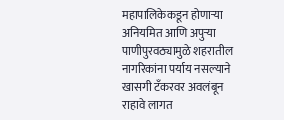महापालिकेकडून होणाऱ्या अनियमित आणि अपुऱ्या पाणीपुरवठ्यामुळे शहरातील नागरिकांना पर्याय नसल्याने खासगी टँकरवर अवलंबून राहावे लागत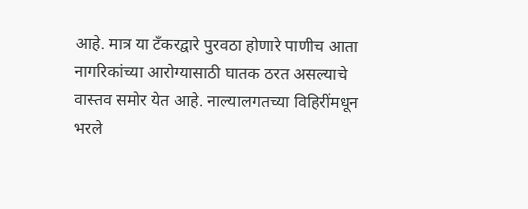आहे. मात्र या टँकरद्वारे पुरवठा होणारे पाणीच आता नागरिकांच्या आरोग्यासाठी घातक ठरत असल्याचे वास्तव समोर येत आहे. नाल्यालगतच्या विहिरींमधून भरले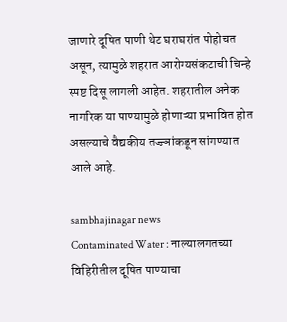जाणारे दूषित पाणी थेट घराघरांत पोहोचत असून, त्यामुळे शहरात आरोग्यसंकटाची चिन्हे स्पष्ट दिसू लागली आहेत. शहरातील अनेक नागरिक या पाण्यामुळे होणाऱ्या प्रभावित होत असल्याचे वैद्यकीय तज्ज्ञांकडून सांगण्यात आले आहे.

sambhajinagar news
Contaminated Water : नाल्यालगतच्या विहिरीतील दूषित पाण्याचा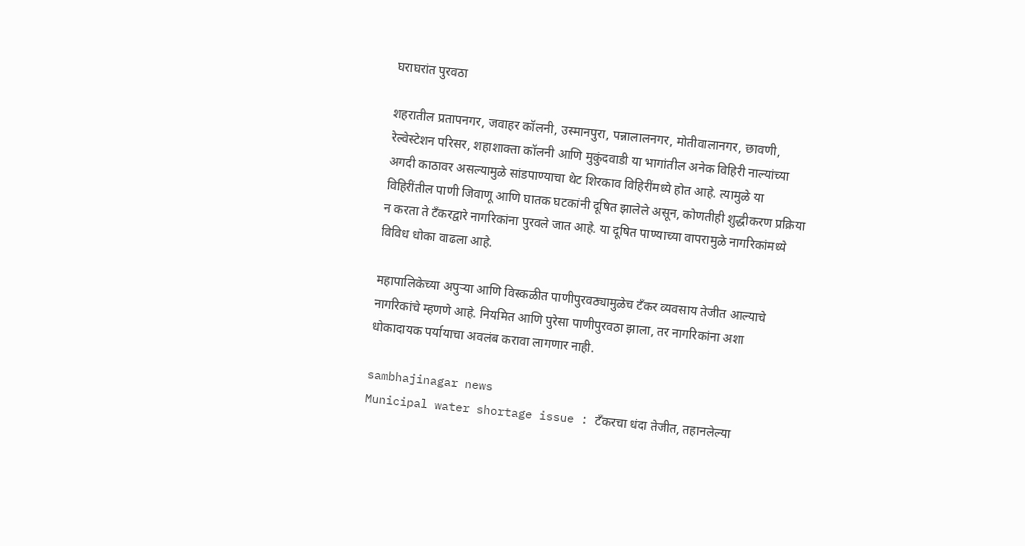घराघरांत पुरवठा

शहरातील प्रतापनगर, जवाहर कॉलनी, उस्मानपुरा, पन्नालालनगर, मोतीवालानगर, छावणी, रेल्वेस्टेशन परिसर, शहाशाक्ता कॉलनी आणि मुकुंदवाडी या भागांतील अनेक विहिरी नाल्यांच्या अगदी काठावर असल्यामुळे सांडपाण्याचा थेट शिरकाव विहिरींमध्ये होत आहे. त्यामुळे या विहिरींतील पाणी जिवाणू आणि घातक घटकांनी दूषित झालेले असून, कोणतीही शुद्धीकरण प्रक्रिया न करता ते टँकरद्वारे नागरिकांना पुरवले जात आहे. या दूषित पाण्याच्या वापरामुळे नागरिकांमध्ये विविध धोका वाढला आहे.

महापालिकेच्या अपुऱ्या आणि विस्कळीत पाणीपुरवठ्यामुळेच टँकर व्यवसाय तेजीत आल्याचे नागरिकांचे म्हणणे आहे. नियमित आणि पुरेसा पाणीपुरवठा झाला, तर नागरिकांना अशा धोकादायक पर्यायाचा अवलंब करावा लागणार नाही.

sambhajinagar news
Municipal water shortage issue : टँकरचा धंदा तेजीत, तहानलेल्या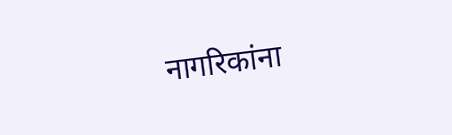नागरिकांना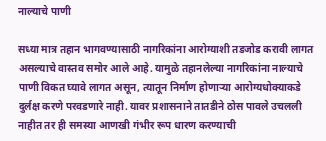नाल्याचे पाणी

सध्या मात्र तहान भागवण्यासाठी नागरिकांना आरोग्याशी तडजोड करावी लागत असल्याचे वास्तव समोर आले आहे. यामुळे तहानलेल्या नागरिकांना नाल्याचे पाणी विकत घ्यावे लागत असून, त्यातून निर्माण होणाऱ्या आरोग्यधोक्याकडे दुर्लक्ष करणे परवडणारे नाही. यावर प्रशासनाने तातडीने ठोस पावले उचलली नाहीत तर ही समस्या आणखी गंभीर रूप धारण करण्याची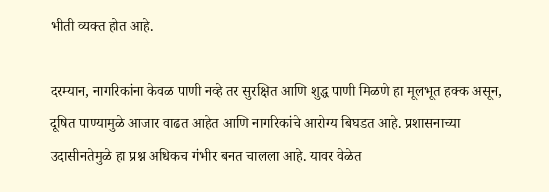भीती व्यक्त होत आहे.

दरम्यान, नागरिकांना केवळ पाणी नव्हे तर सुरक्षित आणि शुद्ध पाणी मिळणे हा मूलभूत हक्क असून, दूषित पाण्यामुळे आजार वाढत आहेत आणि नागरिकांचे आरोग्य बिघडत आहे. प्रशासनाच्या उदासीनतेमुळे हा प्रश्न अधिकच गंभीर बनत चालला आहे. यावर वेळेत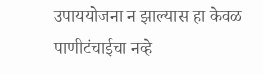उपाययोजना न झाल्यास हा केवळ पाणीटंचाईचा नव्हे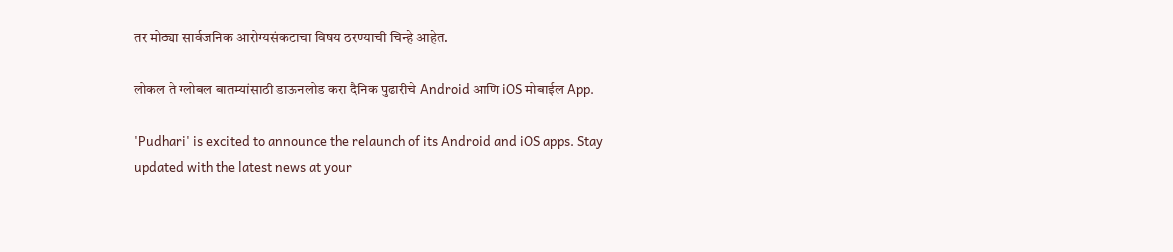तर मोठ्या सार्वजनिक आरोग्यसंकटाचा विषय ठरण्याची चिन्हे आहेत.

लोकल ते ग्लोबल बातम्यांसाठी डाऊनलोड करा दैनिक पुढारीचे Android आणि iOS मोबाईल App.

'Pudhari' is excited to announce the relaunch of its Android and iOS apps. Stay updated with the latest news at your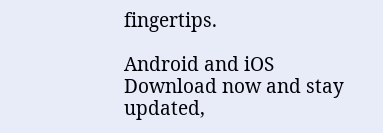fingertips.

Android and iOS Download now and stay updated,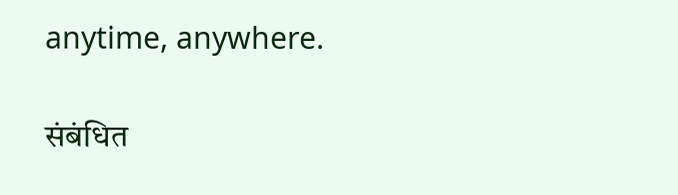anytime, anywhere.

संबंधित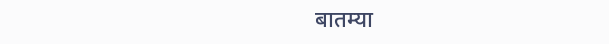बातम्या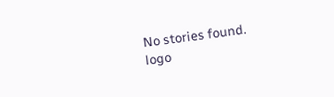No stories found.
logo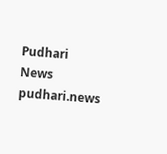Pudhari News
pudhari.news